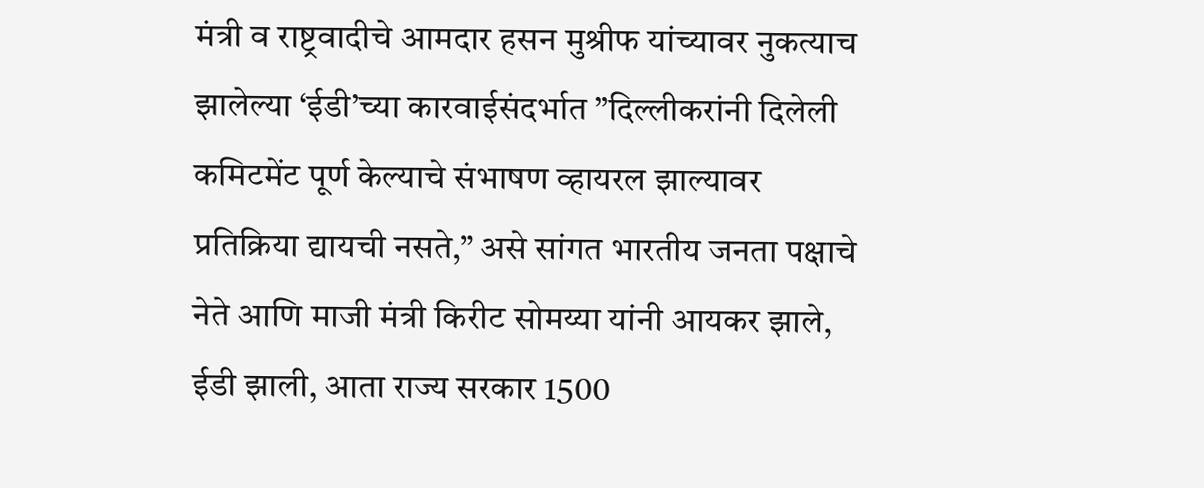मंत्री व राष्ट्रवादीचे आमदार हसन मुश्रीफ यांच्यावर नुकत्याच झालेल्या ‘ईडी’च्या कारवाईसंदर्भात ”दिल्लीकरांनी दिलेली कमिटमेंट पूर्ण केल्याचे संभाषण व्हायरल झाल्यावर प्रतिक्रिया द्यायची नसते,” असे सांगत भारतीय जनता पक्षाचे नेते आणि माजी मंत्री किरीट सोमय्या यांनी आयकर झाले, ईडी झाली, आता राज्य सरकार 1500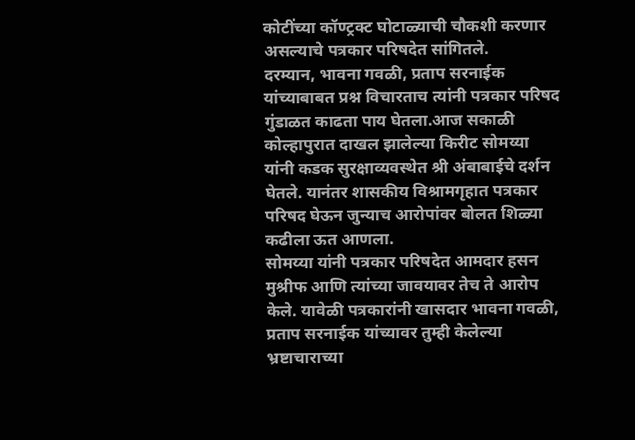कोटींच्या कॉण्ट्रक्ट घोटाळ्याची चौकशी करणार असल्याचे पत्रकार परिषदेत सांगितले.
दरम्यान, भावना गवळी, प्रताप सरनाईक यांच्याबाबत प्रश्न विचारताच त्यांनी पत्रकार परिषद गुंडाळत काढता पाय घेतला.आज सकाळी कोल्हापुरात दाखल झालेल्या किरीट सोमय्या यांनी कडक सुरक्षाव्यवस्थेत श्री अंबाबाईचे दर्शन घेतले. यानंतर शासकीय विश्रामगृहात पत्रकार परिषद घेऊन जुन्याच आरोपांवर बोलत शिळ्या कढीला ऊत आणला.
सोमय्या यांनी पत्रकार परिषदेत आमदार हसन मुश्रीफ आणि त्यांच्या जावयावर तेच ते आरोप केले. यावेळी पत्रकारांनी खासदार भावना गवळी, प्रताप सरनाईक यांच्यावर तुम्ही केलेल्या भ्रष्टाचाराच्या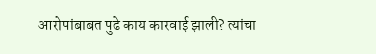आरोपांबाबत पुढे काय कारवाई झाली? त्यांचा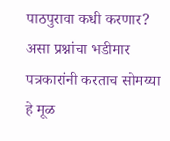पाठपुरावा कधी करणार? असा प्रश्नांचा भडीमार पत्रकारांनी करताच सोमय्या हे मूळ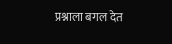प्रश्नाला बगल देत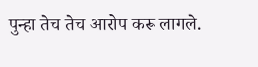पुन्हा तेच तेच आरोप करू लागले.